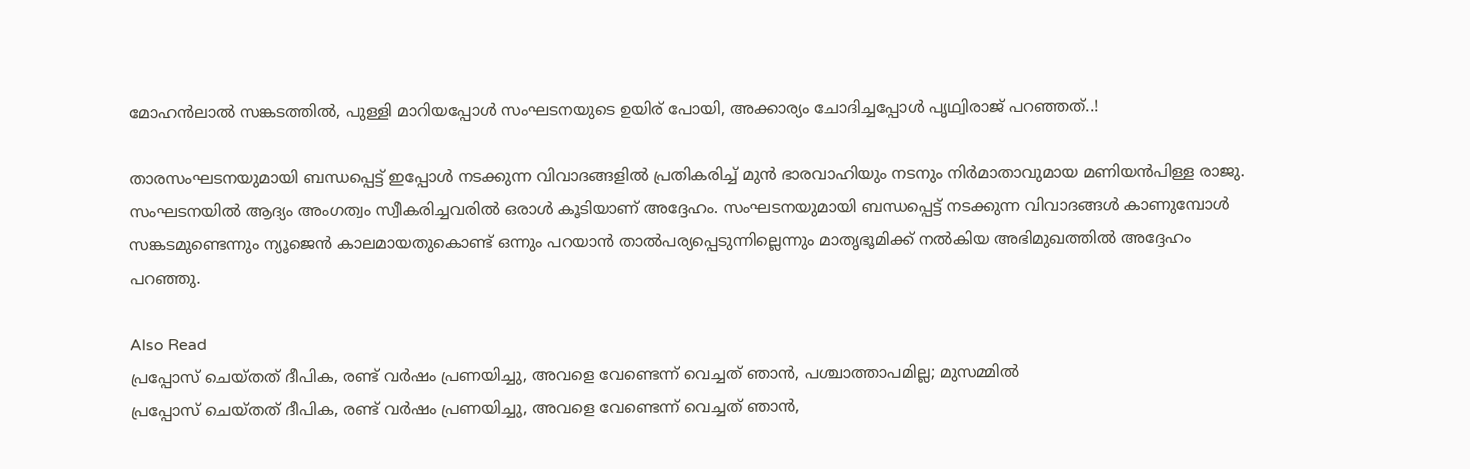മോഹൻലാൽ സങ്കടത്തിൽ, പുള്ളി മാറിയപ്പോൾ സംഘടനയുടെ ഉയിര് പോയി, അക്കാര്യം ചോദിച്ചപ്പോൾ പൃഥ്വിരാജ് പറഞ്ഞത്..!

താരസംഘടനയുമായി ബന്ധപ്പെട്ട് ഇപ്പോൾ നടക്കുന്ന വിവാദങ്ങളിൽ പ്രതികരിച്ച് മുൻ ഭാരവാഹിയും നടനും നിർമാതാവുമായ മണിയൻപിള്ള രാജു. സംഘടനയിൽ ആദ്യം അംഗത്വം സ്വീകരിച്ചവരിൽ ഒരാൾ കൂടിയാണ് അദ്ദേഹം. സംഘടനയുമായി ബന്ധപ്പെട്ട് നടക്കുന്ന വിവാദങ്ങൾ കാണുമ്പോൾ സങ്കടമുണ്ടെന്നും ന്യൂജെൻ കാലമായതുകൊണ്ട് ഒന്നും പറയാൻ താൽപര്യപ്പെടുന്നില്ലെന്നും മാതൃഭൂമിക്ക് നൽകിയ അഭിമുഖത്തിൽ അദ്ദേഹം പറഞ്ഞു.

Also Read
പ്രപ്പോസ് ചെയ്തത് ദീപിക, രണ്ട് വർഷം പ്രണയിച്ചു, അവളെ വേണ്ടെന്ന് വെച്ചത് ഞാൻ, പശ്ചാത്താപമില്ല; മുസമ്മിൽ
പ്രപ്പോസ് ചെയ്തത് ദീപിക, രണ്ട് വർഷം പ്രണയിച്ചു, അവളെ വേണ്ടെന്ന് വെച്ചത് ഞാൻ,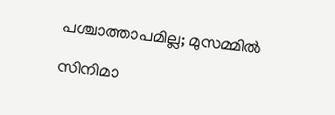പശ്ചാത്താപമില്ല; മുസമ്മിൽ

സിനിമാ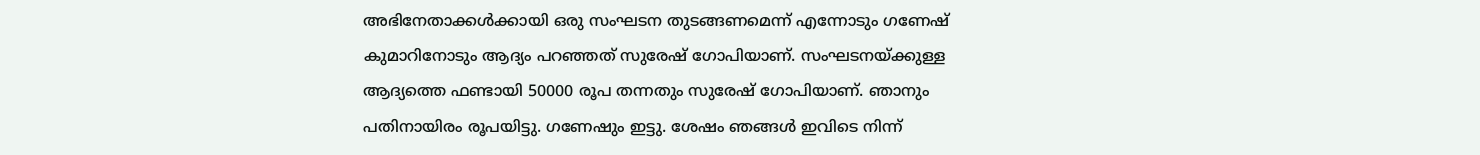അഭിനേതാക്കൾക്കായി ഒരു സംഘടന തുടങ്ങണമെന്ന് എന്നോടും ഗണേഷ് കുമാറിനോടും ആദ്യം പറഞ്ഞത് സുരേഷ് ഗോപിയാണ്. സംഘടനയ്ക്കുള്ള ആദ്യത്തെ ഫണ്ടായി 50000 രൂപ തന്നതും സുരേഷ് ഗോപിയാണ്. ഞാനും പതിനായിരം രൂപയിട്ടു. ഗണേഷും ഇട്ടു. ശേഷം ഞങ്ങൾ ഇവിടെ നിന്ന്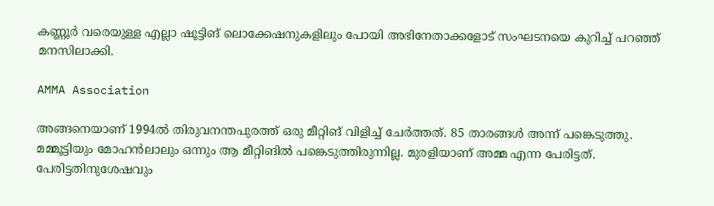കണ്ണൂർ വരെയുള്ള എല്ലാ ഷൂട്ടിങ് ലൊക്കേഷനുകളിലും പോയി അഭിനേതാക്കളോട് സംഘടനയെ കുറിച്ച് പറഞ്ഞ് മനസിലാക്കി.

AMMA Association

അങ്ങനെയാണ് 1994ൽ തിരുവനന്തപുരത്ത് ഒരു മീറ്റിങ് വിളിച്ച് ചേർത്തത്. 85 താരങ്ങൾ അന്ന് പങ്കെടുത്തു. മമ്മൂട്ടിയും മോഹൻലാലും ഒന്നും ആ മീറ്റിങിൽ പങ്കെടുത്തിരുന്നില്ല. മുരളിയാണ് അമ്മ എന്ന പേരിട്ടത്. പേരിട്ടതിനുശേഷവും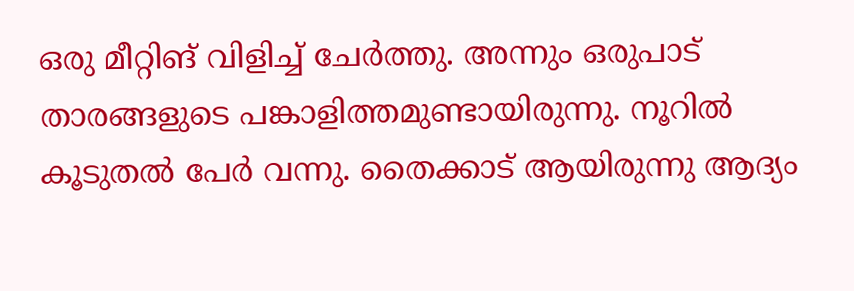ഒരു മീറ്റിങ് വിളിച്ച് ചേർത്തു. അന്നും ഒരുപാട് താരങ്ങളുടെ പങ്കാളിത്തമുണ്ടായിരുന്നു. നൂറിൽ കൂടുതൽ പേർ വന്നു. തൈക്കാട് ആയിരുന്നു ആദ്യം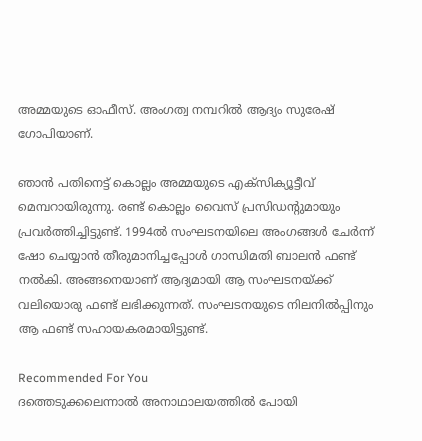അമ്മയുടെ ഓഫീസ്. അംഗത്വ നമ്പറിൽ ആദ്യം സുരേഷ് ഗോപിയാണ്.

ഞാൻ പതിനെട്ട് കൊല്ലം അമ്മയുടെ എക്സിക്യൂട്ടീവ് മെമ്പറായിരുന്നു. രണ്ട് കൊല്ലം വൈസ് പ്രസിഡന്റുമായും പ്രവർത്തിച്ചിട്ടുണ്ട്. 1994ൽ സംഘടനയിലെ അംഗങ്ങൾ ചേർന്ന് ഷോ ചെയ്യാൻ തീരുമാനിച്ചപ്പോൾ ഗാന്ധിമതി ബാലൻ ഫണ്ട് നൽകി. അങ്ങനെയാണ് ആദ്യമായി ആ സംഘടനയ്ക്ക് വലിയൊരു ഫണ്ട് ലഭിക്കുന്നത്. സംഘടനയുടെ നിലനിൽപ്പിനും ആ ഫണ്ട് സഹായകരമായിട്ടുണ്ട്.

Recommended For You
ദത്തെടുക്കലെന്നാൽ അനാഥാലയത്തിൽ പോയി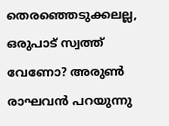തെരഞ്ഞെടുക്കലല്ല, ഒരുപാട് സ്വത്ത് വേണോ? അരുൺ രാഘവൻ പറയുന്നു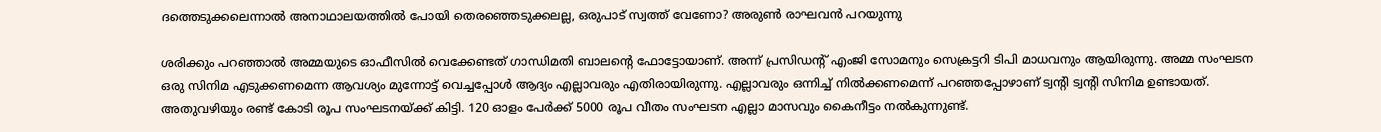ദത്തെടുക്കലെന്നാൽ അനാഥാലയത്തിൽ പോയി തെരഞ്ഞെടുക്കലല്ല, ഒരുപാട് സ്വത്ത് വേണോ? അരുൺ രാഘവൻ പറയുന്നു

ശരിക്കും പറഞ്ഞാൽ അമ്മയുടെ ഓഫീസിൽ വെക്കേണ്ടത് ഗാന്ധിമതി ബാലന്റെ ഫോട്ടോയാണ്. അന്ന് പ്രസി‍ഡന്റ് എംജി സോമനും സെക്രട്ടറി ടിപി മാധവനും ആയിരുന്നു. അമ്മ സംഘടന ഒരു സിനിമ എടുക്കണമെന്ന ആവശ്യം മുന്നോട്ട് വെച്ചപ്പോൾ ആദ്യം എല്ലാവരും എതിരായിരുന്നു. എല്ലാവരും ഒന്നിച്ച് നിൽക്കണമെന്ന് പറഞ്ഞപ്പോഴാണ് ട്വന്റി ട്വന്റി സിനിമ ഉണ്ടായത്. അതുവഴിയും രണ്ട് കോടി രൂപ സംഘടനയ്ക്ക് കിട്ടി. 120 ഓളം പേർക്ക് 5000 രൂപ വീതം സംഘടന എല്ലാ മാസവും കൈനീട്ടം നൽകുന്നുണ്ട്.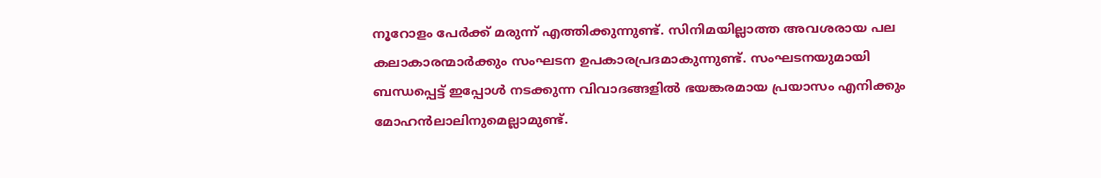നൂറോളം പേർക്ക് മരുന്ന് എത്തിക്കുന്നുണ്ട്. സിനിമയില്ലാത്ത അവശരായ പല കലാകാരന്മാർക്കും സംഘടന ഉപകാരപ്രദമാകുന്നുണ്ട്. സംഘടനയുമായി ബന്ധപ്പെട്ട് ഇപ്പോൾ നടക്കുന്ന വിവാദങ്ങളിൽ ഭയങ്കരമായ പ്രയാസം എനിക്കും മോഹൻലാലിനുമെല്ലാമുണ്ട്.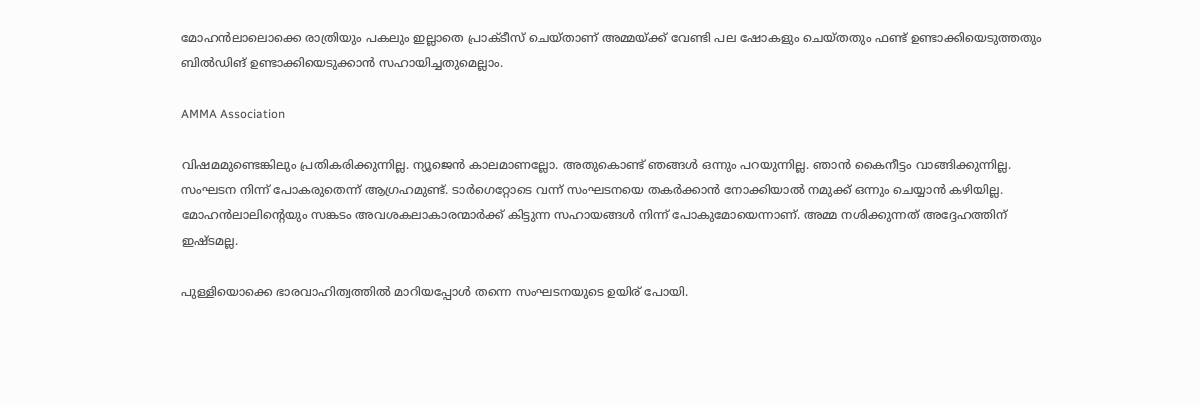മോഹൻലാലൊക്കെ രാത്രിയും പകലും ഇല്ലാതെ പ്രാക്ടീസ് ചെയ്താണ് അമ്മയ്ക്ക് വേണ്ടി പല ഷോകളും ചെയ്തതും ഫണ്ട് ഉണ്ടാക്കിയെടുത്തതും ബിൽഡിങ് ഉണ്ടാക്കിയെടുക്കാൻ സഹായിച്ചതുമെല്ലാം.

AMMA Association

വിഷമമുണ്ടെങ്കിലും പ്രതികരിക്കുന്നില്ല. ന്യൂജെൻ കാലമാണല്ലോ. അതുകൊണ്ട് ഞങ്ങൾ ഒന്നും പറയുന്നില്ല. ഞാൻ കൈനീട്ടം വാങ്ങിക്കുന്നില്ല. സംഘടന നിന്ന് പോകരുതെന്ന് ആഗ്രഹമുണ്ട്. ടാർഗെറ്റോടെ വന്ന് സംഘടനയെ തകർക്കാൻ നോക്കിയാൽ നമുക്ക് ഒന്നും ചെയ്യാൻ കഴിയില്ല. മോഹൻലാലിന്റെയും സങ്കടം അവശകലാകാരന്മാർക്ക് കിട്ടുന്ന സഹായങ്ങൾ നിന്ന് പോകുമോയെന്നാണ്. അമ്മ നശിക്കുന്നത് അദ്ദേഹത്തിന് ഇഷ്ടമല്ല.

പുള്ളിയൊക്കെ ഭാരവാഹിത്വത്തിൽ മാറിയപ്പോൾ തന്നെ സംഘടനയുടെ ഉയിര് പോയി.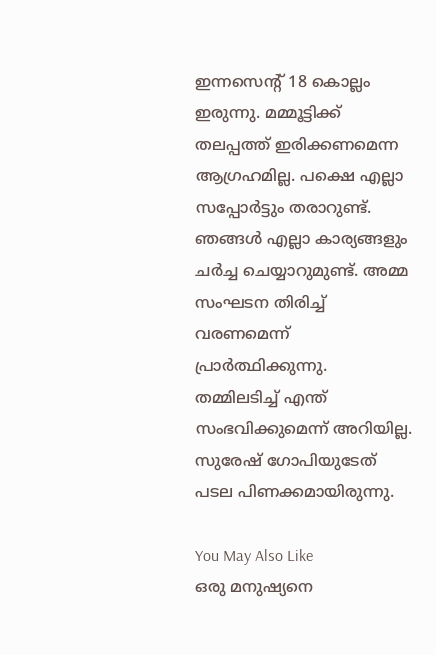ഇന്നസെന്റ് 18 കൊല്ലം ഇരുന്നു. മമ്മൂട്ടിക്ക് തലപ്പത്ത് ഇരിക്കണമെന്ന ആഗ്രഹമില്ല. പക്ഷെ എല്ലാ സപ്പോർട്ടും തരാറുണ്ട്. ഞങ്ങൾ എല്ലാ കാര്യങ്ങളും ചർച്ച ചെയ്യാറുമുണ്ട്. അമ്മ സംഘടന തിരിച്ച് വരണമെന്ന് പ്രാർത്ഥിക്കുന്നു. തമ്മിലടിച്ച് എന്ത് സംഭവിക്കുമെന്ന് അറിയില്ല. സുരേഷ് ഗോപിയുടേത് പടല പിണക്കമായിരുന്നു.

You May Also Like
ഒരു മനുഷ്യനെ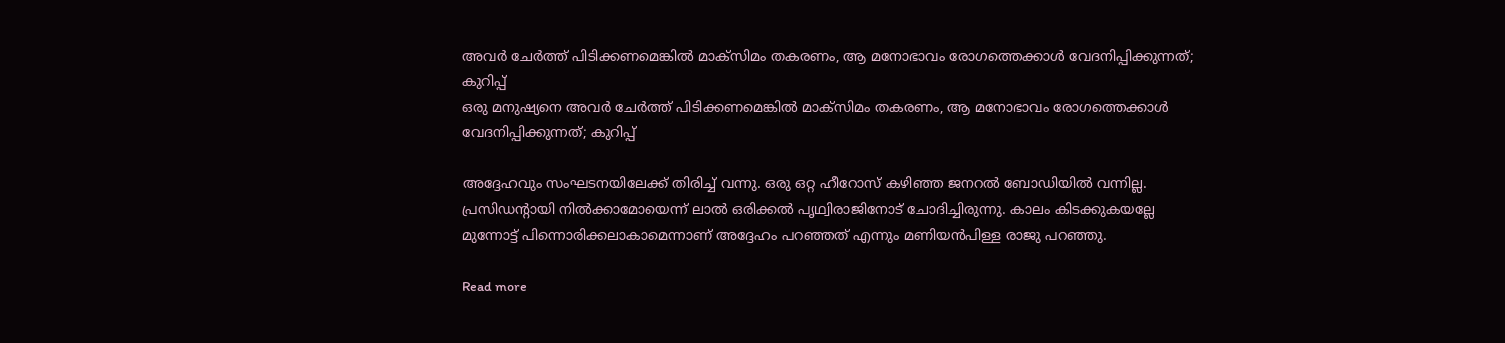അവർ ചേർത്ത് പിടിക്കണമെങ്കിൽ മാക്സിമം തകരണം, ആ മനോഭാവം രോഗത്തെക്കാൾ വേദനിപ്പിക്കുന്നത്; കുറിപ്പ്
ഒരു മനുഷ്യനെ അവർ ചേർത്ത് പിടിക്കണമെങ്കിൽ മാക്സിമം തകരണം, ആ മനോഭാവം രോഗത്തെക്കാൾ വേദനിപ്പിക്കുന്നത്; കുറിപ്പ്

അദ്ദേഹവും സംഘടനയിലേക്ക് തിരിച്ച് വന്നു. ഒരു ഒറ്റ ഹീറോസ് കഴിഞ്ഞ ജനറൽ ബോഡിയിൽ വന്നില്ല. പ്രസിഡന്റായി നിൽക്കാമോയെന്ന് ലാൽ ഒരിക്കൽ പൃഥ്വിരാജിനോട് ചോദിച്ചിരുന്നു. കാലം കിടക്കുകയല്ലേ മുന്നോട്ട് പിന്നൊരിക്കലാകാമെന്നാണ് അദ്ദേഹം പറഞ്ഞത് എന്നും മണിയൻപിള്ള രാജു പറഞ്ഞു.

Read more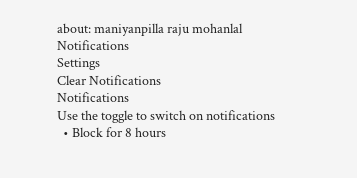about: maniyanpilla raju mohanlal
Notifications
Settings
Clear Notifications
Notifications
Use the toggle to switch on notifications
  • Block for 8 hours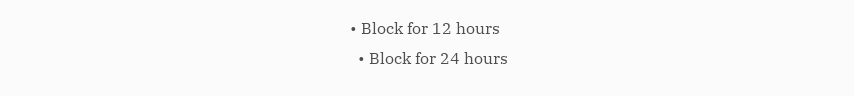• Block for 12 hours
  • Block for 24 hours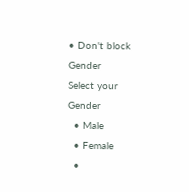• Don't block
Gender
Select your Gender
  • Male
  • Female
  •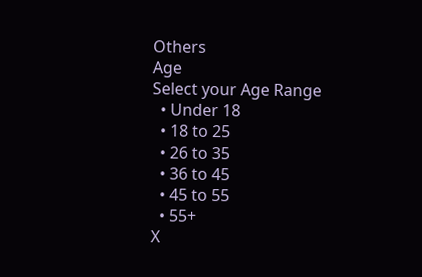Others
Age
Select your Age Range
  • Under 18
  • 18 to 25
  • 26 to 35
  • 36 to 45
  • 45 to 55
  • 55+
X